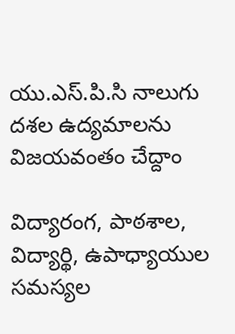యు.ఎస్.పి.సి నాలుగు దశల ఉద్యమాలను విజయవంతం చేద్దాం

విద్యారంగ, పాఠశాల, విద్యార్థి, ఉపాధ్యాయుల సమస్యల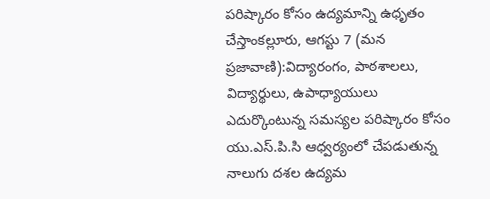పరిష్కారం కోసం ఉద్యమాన్ని ఉధృతం చేస్తాంకల్లూరు, ఆగస్టు 7 (మన ప్రజావాణి):విద్యారంగం, పాఠశాలలు, విద్యార్థులు, ఉపాధ్యాయులు ఎదుర్కొంటున్న సమస్యల పరిష్కారం కోసం యు.ఎస్.పి.సి ఆధ్వర్యంలో చేపడుతున్న నాలుగు దశల ఉద్యమ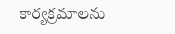కార్యక్రమాలను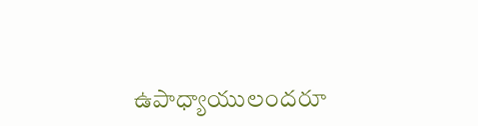ఉపాధ్యాయులందరూ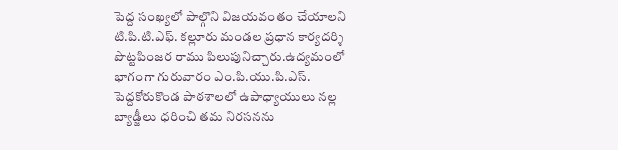పెద్ద సంఖ్యలో పాల్గొని విజయవంతం చేయాలని టి.పి.టి.ఎఫ్. కల్లూరు మండల ప్రధాన కార్యదర్శి పొట్టపింజర రాము పిలుపునిచ్చారు.ఉద్యమంలో భాగంగా గురువారం ఎం.పి.యు.పి.ఎస్. పెద్దకోరుకొండ పాఠశాలలో ఉపాధ్యాయులు నల్ల బ్యాడ్జీలు ధరించి తమ నిరసనను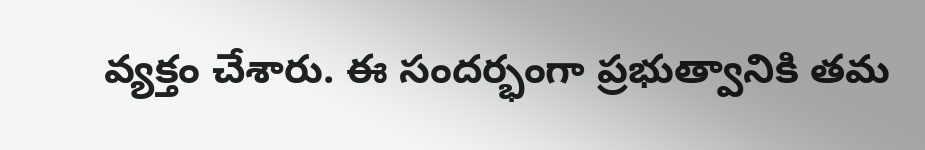వ్యక్తం చేశారు. ఈ సందర్భంగా ప్రభుత్వానికి తమ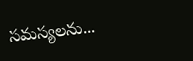సమస్యలను...